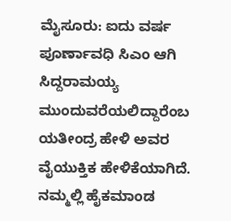ಮೈಸೂರು: ಐದು ವರ್ಷ ಪೂರ್ಣಾವಧಿ ಸಿಎಂ ಆಗಿ ಸಿದ್ದರಾಮಯ್ಯ ಮುಂದುವರೆಯಲಿದ್ದಾರೆಂಬ ಯತೀಂದ್ರ ಹೇಳಿ ಅವರ ವೈಯುಕ್ತಿಕ ಹೇಳಿಕೆಯಾಗಿದೆ. ನಮ್ಮಲ್ಲಿ ಹೈಕಮಾಂಡ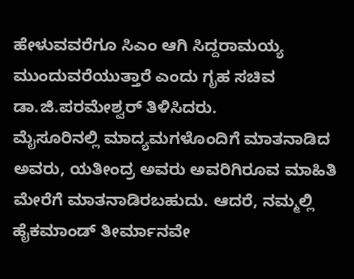ಹೇಳುವವರೆಗೂ ಸಿಎಂ ಆಗಿ ಸಿದ್ದರಾಮಯ್ಯ ಮುಂದುವರೆಯುತ್ತಾರೆ ಎಂದು ಗೃಹ ಸಚಿವ ಡಾ.ಜಿ.ಪರಮೇಶ್ವರ್ ತಿಳಿಸಿದರು.
ಮೈಸೂರಿನಲ್ಲಿ ಮಾದ್ಯಮಗಳೊಂದಿಗೆ ಮಾತನಾಡಿದ ಅವರು, ಯತೀಂದ್ರ ಅವರು ಅವರಿಗಿರೂವ ಮಾಹಿತಿ ಮೇರೆಗೆ ಮಾತನಾಡಿರಬಹುದು. ಆದರೆ, ನಮ್ಮಲ್ಲಿ ಹೈಕಮಾಂಡ್ ತೀರ್ಮಾನವೇ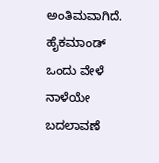ಅಂತಿಮವಾಗಿದೆ. ಹೈಕಮಾಂಡ್ ಒಂದು ವೇಳೆ ನಾಳೆಯೇ ಬದಲಾವಣೆ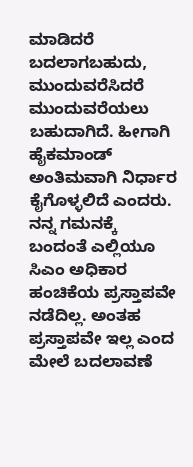ಮಾಡಿದರೆ ಬದಲಾಗಬಹುದು, ಮುಂದುವರೆಸಿದರೆ ಮುಂದುವರೆಯಲು ಬಹುದಾಗಿದೆ. ಹೀಗಾಗಿ ಹೈಕಮಾಂಡ್ ಅಂತಿಮವಾಗಿ ನಿರ್ಧಾರ ಕೈಗೊಳ್ಳಲಿದೆ ಎಂದರು.
ನನ್ನ ಗಮನಕ್ಕೆ ಬಂದಂತೆ ಎಲ್ಲಿಯೂ ಸಿಎಂ ಅಧಿಕಾರ ಹಂಚಿಕೆಯ ಪ್ರಸ್ತಾಪವೇ ನಡೆದಿಲ್ಲ. ಅಂತಹ ಪ್ರಸ್ತಾಪವೇ ಇಲ್ಲ ಎಂದ ಮೇಲೆ ಬದಲಾವಣೆ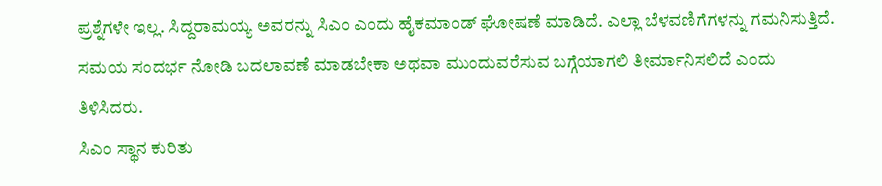ಪ್ರಶ್ನೆಗಳೇ ಇಲ್ಲ. ಸಿದ್ದರಾಮಯ್ಯ ಅವರನ್ನು ಸಿಎಂ ಎಂದು ಹೈಕಮಾಂಡ್ ಘೋಷಣೆ ಮಾಡಿದೆ. ಎಲ್ಲಾ ಬೆಳವಣಿಗೆಗಳನ್ನು ಗಮನಿಸುತ್ತಿದೆ. ಸಮಯ ಸಂದರ್ಭ ನೋಡಿ ಬದಲಾವಣೆ ಮಾಡಬೇಕಾ ಅಥವಾ ಮುಂದುವರೆಸುವ ಬಗ್ಗೆಯಾಗಲಿ ತೀರ್ಮಾನಿಸಲಿದೆ ಎಂದು ತಿಳಿಸಿದರು.
ಸಿಎಂ ಸ್ಥಾನ ಕುರಿತು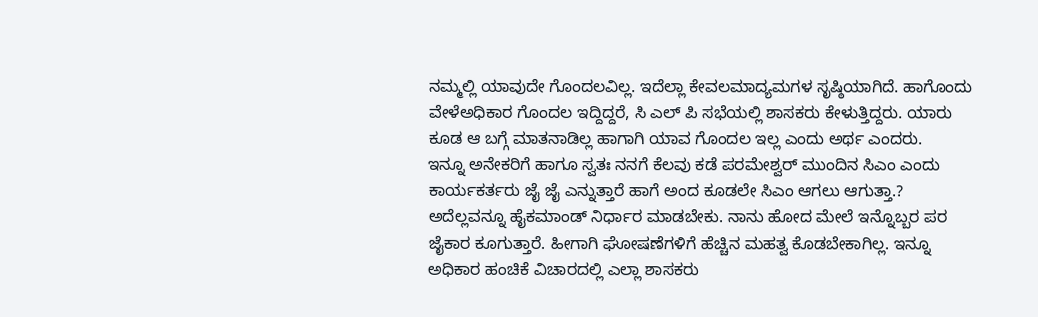ನಮ್ಮಲ್ಲಿ ಯಾವುದೇ ಗೊಂದಲವಿಲ್ಲ. ಇದೆಲ್ಲಾ ಕೇವಲಮಾದ್ಯಮಗಳ ಸೃಷ್ಠಿಯಾಗಿದೆ. ಹಾಗೊಂದು ವೇಳೆಅಧಿಕಾರ ಗೊಂದಲ ಇದ್ದಿದ್ದರೆ, ಸಿ ಎಲ್ ಪಿ ಸಭೆಯಲ್ಲಿ ಶಾಸಕರು ಕೇಳುತ್ತಿದ್ದರು. ಯಾರು ಕೂಡ ಆ ಬಗ್ಗೆ ಮಾತನಾಡಿಲ್ಲ ಹಾಗಾಗಿ ಯಾವ ಗೊಂದಲ ಇಲ್ಲ ಎಂದು ಅರ್ಥ ಎಂದರು.
ಇನ್ನೂ ಅನೇಕರಿಗೆ ಹಾಗೂ ಸ್ವತಃ ನನಗೆ ಕೆಲವು ಕಡೆ ಪರಮೇಶ್ವರ್ ಮುಂದಿನ ಸಿಎಂ ಎಂದು ಕಾರ್ಯಕರ್ತರು ಜೈ ಜೈ ಎನ್ನುತ್ತಾರೆ ಹಾಗೆ ಅಂದ ಕೂಡಲೇ ಸಿಎಂ ಆಗಲು ಆಗುತ್ತಾ.? ಅದೆಲ್ಲವನ್ನೂ ಹೈಕಮಾಂಡ್ ನಿರ್ಧಾರ ಮಾಡಬೇಕು. ನಾನು ಹೋದ ಮೇಲೆ ಇನ್ನೊಬ್ಬರ ಪರ ಜೈಕಾರ ಕೂಗುತ್ತಾರೆ. ಹೀಗಾಗಿ ಘೋಷಣೆಗಳಿಗೆ ಹೆಚ್ಚಿನ ಮಹತ್ವ ಕೊಡಬೇಕಾಗಿಲ್ಲ. ಇನ್ನೂ ಅಧಿಕಾರ ಹಂಚಿಕೆ ವಿಚಾರದಲ್ಲಿ ಎಲ್ಲಾ ಶಾಸಕರು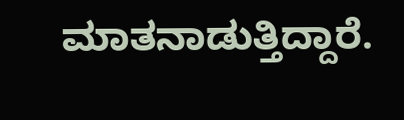ಮಾತನಾಡುತ್ತಿದ್ದಾರೆ.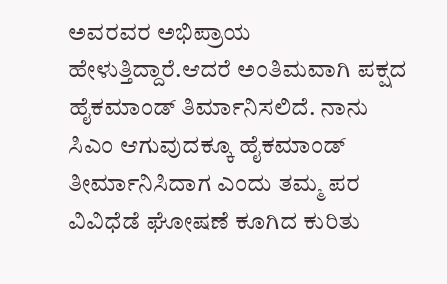ಅವರವರ ಅಭಿಪ್ರಾಯ ಹೇಳುತ್ತಿದ್ದಾರೆ.ಆದರೆ ಅಂತಿಮವಾಗಿ ಪಕ್ಷದ ಹೈಕಮಾಂಡ್ ತಿರ್ಮಾನಿಸಲಿದೆ. ನಾನು ಸಿಎಂ ಆಗುವುದಕ್ಕೂ ಹೈಕಮಾಂಡ್ ತೀರ್ಮಾನಿಸಿದಾಗ ಎಂದು ತಮ್ಮ ಪರ ವಿವಿಧೆಡೆ ಘೋಷಣೆ ಕೂಗಿದ ಕುರಿತು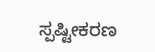ಸ್ಪಷ್ಟೀಕರಣ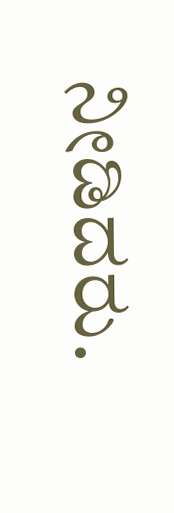ನೀಡಿದರು.